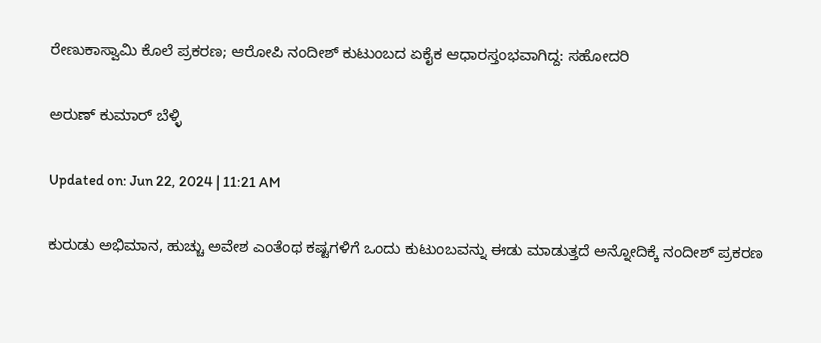ರೇಣುಕಾಸ್ವಾಮಿ ಕೊಲೆ ಪ್ರಕರಣ; ಆರೋಪಿ ನಂದೀಶ್ ಕುಟುಂಬದ ಏಕೈಕ ಆಧಾರಸ್ತಂಭವಾಗಿದ್ದ: ಸಹೋದರಿ

ಅರುಣ್ ಕುಮಾರ್ ಬೆಳ್ಳಿ

Updated on: Jun 22, 2024 | 11:21 AM

ಕುರುಡು ಅಭಿಮಾನ, ಹುಚ್ಚು ಅವೇಶ ಎಂತೆಂಥ ಕಷ್ಟಗಳಿಗೆ ಒಂದು ಕುಟುಂಬವನ್ನು ಈಡು ಮಾಡುತ್ತದೆ ಅನ್ನೋದಿಕ್ಕೆ ನಂದೀಶ್ ಪ್ರಕರಣ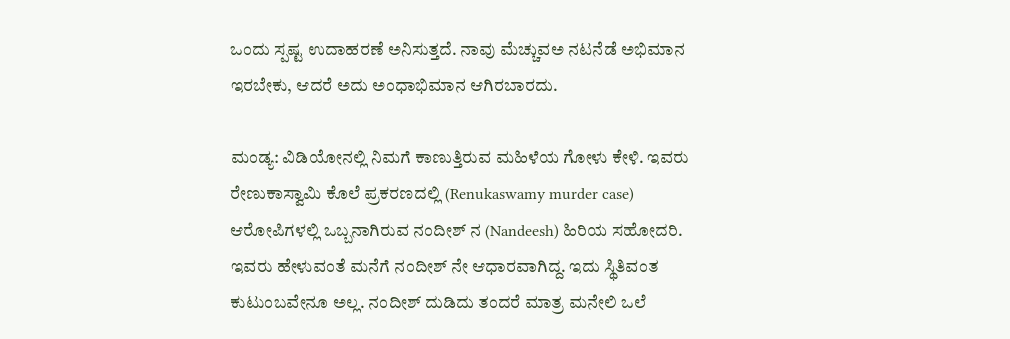ಒಂದು ಸ್ಪಷ್ಟ ಉದಾಹರಣೆ ಅನಿಸುತ್ತದೆ. ನಾವು ಮೆಚ್ಚುವಅ ನಟನೆಡೆ ಅಭಿಮಾನ ಇರಬೇಕು, ಆದರೆ ಅದು ಅಂಧಾಭಿಮಾನ ಆಗಿರಬಾರದು.

ಮಂಡ್ಯ: ವಿಡಿಯೋನಲ್ಲಿ ನಿಮಗೆ ಕಾಣುತ್ತಿರುವ ಮಹಿಳೆಯ ಗೋಳು ಕೇಳಿ. ಇವರು ರೇಣುಕಾಸ್ವಾಮಿ ಕೊಲೆ ಪ್ರಕರಣದಲ್ಲಿ (Renukaswamy murder case) ಆರೋಪಿಗಳಲ್ಲಿ ಒಬ್ಬನಾಗಿರುವ ನಂದೀಶ್ ನ (Nandeesh) ಹಿರಿಯ ಸಹೋದರಿ. ಇವರು ಹೇಳುವಂತೆ ಮನೆಗೆ ನಂದೀಶ್ ನೇ ಆಧಾರವಾಗಿದ್ದ. ಇದು ಸ್ಥಿತಿವಂತ ಕುಟುಂಬವೇನೂ ಅಲ್ಲ. ನಂದೀಶ್ ದುಡಿದು ತಂದರೆ ಮಾತ್ರ ಮನೇಲಿ ಒಲೆ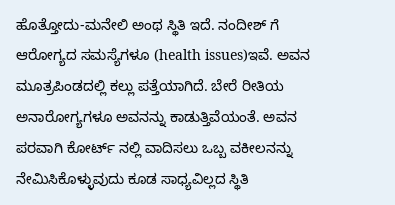ಹೊತ್ತೋದು-ಮನೇಲಿ ಅಂಥ ಸ್ಥಿತಿ ಇದೆ. ನಂದೀಶ್ ಗೆ ಆರೋಗ್ಯದ ಸಮಸ್ಯೆಗಳೂ (health issues)ಇವೆ. ಅವನ ಮೂತ್ರಪಿಂಡದಲ್ಲಿ ಕಲ್ಲು ಪತ್ತೆಯಾಗಿದೆ. ಬೇರೆ ರೀತಿಯ ಅನಾರೋಗ್ಯಗಳೂ ಅವನನ್ನು ಕಾಡುತ್ತಿವೆಯಂತೆ. ಅವನ ಪರವಾಗಿ ಕೋರ್ಟ್ ನಲ್ಲಿ ವಾದಿಸಲು ಒಬ್ಬ ವಕೀಲನನ್ನು ನೇಮಿಸಿಕೊಳ್ಳುವುದು ಕೂಡ ಸಾಧ್ಯವಿಲ್ಲದ ಸ್ಥಿತಿ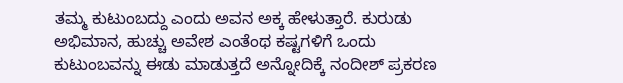ತಮ್ಮ ಕುಟುಂಬದ್ದು ಎಂದು ಅವನ ಅಕ್ಕ ಹೇಳುತ್ತಾರೆ. ಕುರುಡು ಅಭಿಮಾನ, ಹುಚ್ಚು ಅವೇಶ ಎಂತೆಂಥ ಕಷ್ಟಗಳಿಗೆ ಒಂದು ಕುಟುಂಬವನ್ನು ಈಡು ಮಾಡುತ್ತದೆ ಅನ್ನೋದಿಕ್ಕೆ ನಂದೀಶ್ ಪ್ರಕರಣ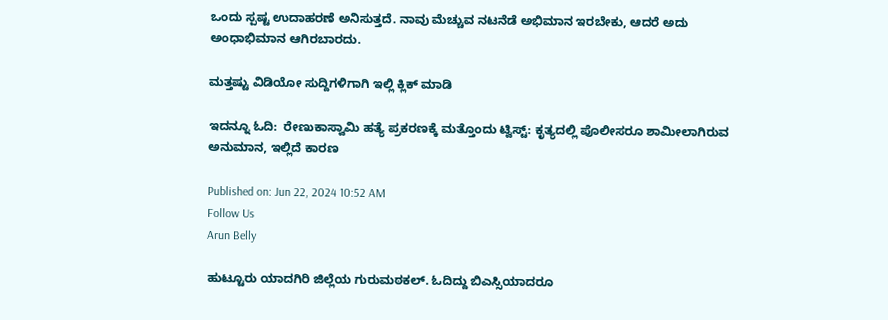ಒಂದು ಸ್ಪಷ್ಟ ಉದಾಹರಣೆ ಅನಿಸುತ್ತದೆ. ನಾವು ಮೆಚ್ಚುವ ನಟನೆಡೆ ಅಭಿಮಾನ ಇರಬೇಕು, ಆದರೆ ಅದು ಅಂಧಾಭಿಮಾನ ಆಗಿರಬಾರದು.

ಮತ್ತಷ್ಟು ವಿಡಿಯೋ ಸುದ್ದಿಗಳಿಗಾಗಿ ಇಲ್ಲಿ ಕ್ಲಿಕ್ ಮಾಡಿ

ಇದನ್ನೂ ಓದಿ:  ರೇಣುಕಾಸ್ವಾಮಿ ಹತ್ಯೆ ಪ್ರಕರಣಕ್ಕೆ ಮತ್ತೊಂದು ಟ್ವಿಸ್ಟ್: ಕೃತ್ಯದಲ್ಲಿ ಪೊಲೀಸರೂ ಶಾಮೀಲಾಗಿರುವ ಅನುಮಾನ, ಇಲ್ಲಿದೆ ಕಾರಣ

Published on: Jun 22, 2024 10:52 AM
Follow Us
Arun Belly

ಹುಟ್ಟೂರು ಯಾದಗಿರಿ ಜಿಲ್ಲೆಯ ಗುರುಮಠಕಲ್. ಓದಿದ್ದು ಬಿಎಸ್ಸಿಯಾದರೂ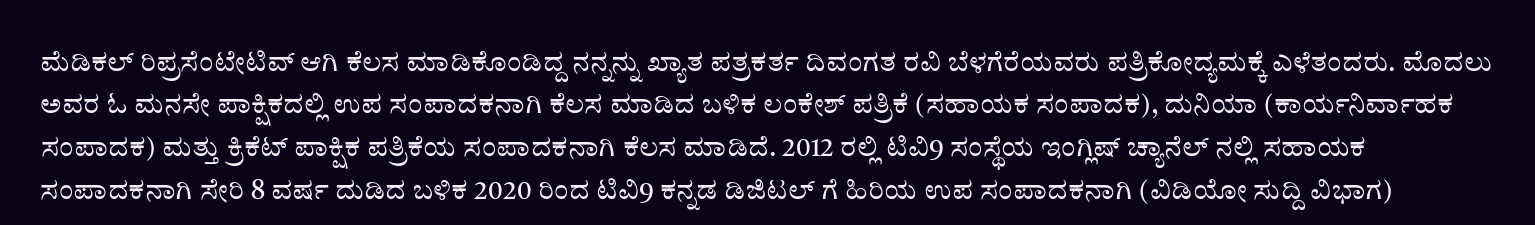ಮೆಡಿಕಲ್ ರಿಪ್ರಸೆಂಟೇಟಿವ್ ಆಗಿ ಕೆಲಸ ಮಾಡಿಕೊಂಡಿದ್ದ ನನ್ನನ್ನು ಖ್ಯಾತ ಪತ್ರಕರ್ತ ದಿವಂಗತ ರವಿ ಬೆಳಗೆರೆಯವರು ಪತ್ರಿಕೋದ್ಯಮಕ್ಕೆ ಎಳೆತಂದರು. ಮೊದಲು ಅವರ ಓ ಮನಸೇ ಪಾಕ್ಷಿಕದಲ್ಲಿ ಉಪ ಸಂಪಾದಕನಾಗಿ ಕೆಲಸ ಮಾಡಿದ ಬಳಿಕ ಲಂಕೇಶ್ ಪತ್ರಿಕೆ (ಸಹಾಯಕ ಸಂಪಾದಕ), ದುನಿಯಾ (ಕಾರ್ಯನಿರ್ವಾಹಕ ಸಂಪಾದಕ) ಮತ್ತು ಕ್ರಿಕೆಟ್ ಪಾಕ್ಷಿಕ ಪತ್ರಿಕೆಯ ಸಂಪಾದಕನಾಗಿ ಕೆಲಸ ಮಾಡಿದೆ. 2012 ರಲ್ಲಿ ಟಿವಿ9 ಸಂಸ್ಥೆಯ ಇಂಗ್ಲಿಷ್ ಚ್ಯಾನೆಲ್ ನಲ್ಲಿ ಸಹಾಯಕ ಸಂಪಾದಕನಾಗಿ ಸೇರಿ 8 ವರ್ಷ ದುಡಿದ ಬಳಿಕ 2020 ರಿಂದ ಟಿವಿ9 ಕನ್ನಡ ಡಿಜಿಟಲ್ ಗೆ ಹಿರಿಯ ಉಪ ಸಂಪಾದಕನಾಗಿ (ವಿಡಿಯೋ ಸುದ್ದಿ ವಿಭಾಗ)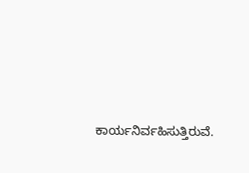ಕಾರ್ಯನಿರ್ವಹಿಸುತ್ತಿರುವೆ.